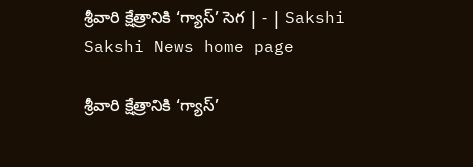శ్రీవారి క్షేత్రానికి ‘గ్యాస్‌’ సెగ | - | Sakshi
Sakshi News home page

శ్రీవారి క్షేత్రానికి ‘గ్యాస్‌’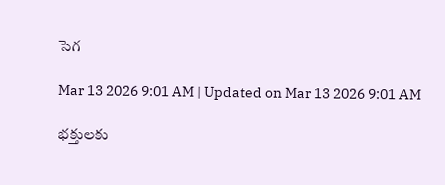సెగ

Mar 13 2026 9:01 AM | Updated on Mar 13 2026 9:01 AM

భక్తులకు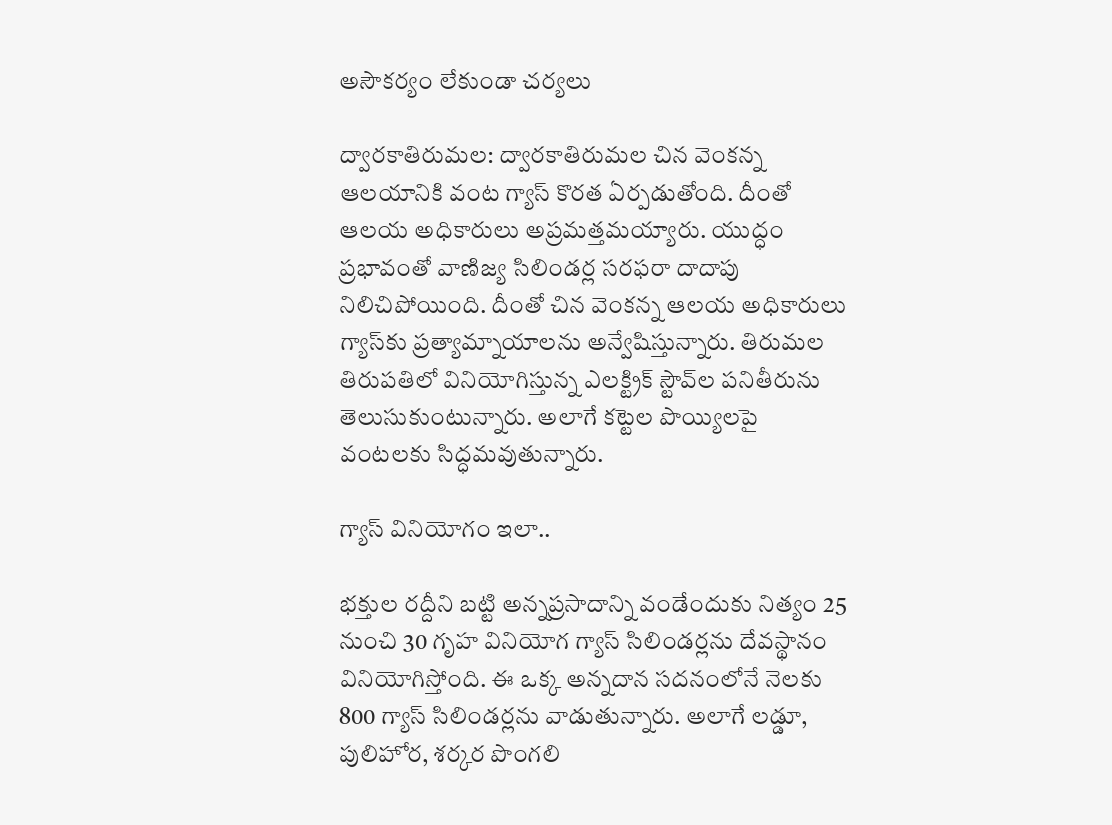అసౌకర్యం లేకుండా చర్యలు

ద్వారకాతిరుమల: ద్వారకాతిరుమల చిన వెంకన్న ఆలయానికి వంట గ్యాస్‌ కొరత ఏర్పడుతోంది. దీంతో ఆలయ అధికారులు అప్రమత్తమయ్యారు. యుద్ధం ప్రభావంతో వాణిజ్య సిలిండర్ల సరఫరా దాదాపు నిలిచిపోయింది. దీంతో చిన వెంకన్న ఆలయ అధికారులు గ్యాస్‌కు ప్రత్యామ్నాయాలను అన్వేషిస్తున్నారు. తిరుమల తిరుపతిలో వినియోగిస్తున్న ఎలక్ట్రిక్‌ స్టౌవ్‌ల పనితీరును తెలుసుకుంటున్నారు. అలాగే కట్టెల పొయ్యిలపై వంటలకు సిద్ధమవుతున్నారు.

గ్యాస్‌ వినియోగం ఇలా..

భక్తుల రద్దీని బట్టి అన్నప్రసాదాన్ని వండేందుకు నిత్యం 25 నుంచి 30 గృహ వినియోగ గ్యాస్‌ సిలిండర్లను దేవస్థానం వినియోగిస్తోంది. ఈ ఒక్క అన్నదాన సదనంలోనే నెలకు 800 గ్యాస్‌ సిలిండర్లను వాడుతున్నారు. అలాగే లడ్డూ, పులిహోర, శర్కర పొంగలి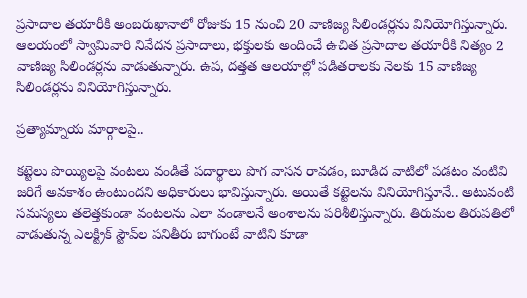ప్రసాదాల తయారీకి అంబరుఖానాలో రోజుకు 15 నుంచి 20 వాణిజ్య సిలిండర్లను వినియోగిస్తున్నారు. ఆలయంలో స్వామివారి నివేదన ప్రసాదాలు, భక్తులకు అందించే ఉచిత ప్రసాదాల తయారీకి నిత్యం 2 వాణిజ్య సిలిండర్లను వాడుతున్నారు. ఉప, దత్తత ఆలయాల్లో పడితరాలకు నెలకు 15 వాణిజ్య సిలిండర్లను వినియోగిస్తున్నారు.

ప్రత్యామ్నాయ మార్గాలపై..

కట్టెలు పొయ్యిలపై వంటలు వండితే పదార్థాలు పొగ వాసన రావడం, బూడిద వాటిలో పడటం వంటివి జరిగే అవకాశం ఉంటుందని అధికారులు భావిస్తున్నారు. అయితే కట్టెలను వినియోగిస్తూనే.. అటువంటి సమస్యలు తలెత్తకుండా వంటలను ఎలా వండాలనే అంశాలను పరిశీలిస్తున్నారు. తిరుమల తిరుపతిలో వాడుతున్న ఎలక్ట్రిక్‌ స్టౌవ్‌ల పనితీరు బాగుంటే వాటిని కూడా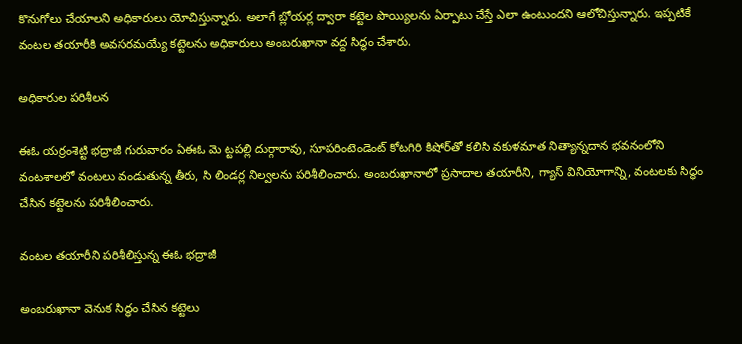కొనుగోలు చేయాలని అధికారులు యోచిస్తున్నారు. అలాగే బ్లోయర్ల ద్వారా కట్టెల పొయ్యిలను ఏర్పాటు చేస్తే ఎలా ఉంటుందని ఆలోచిస్తున్నారు. ఇప్పటికే వంటల తయారీకి అవసరమయ్యే కట్టెలను అధికారులు అంబరుఖానా వద్ద సిద్ధం చేశారు.

అధికారుల పరిశీలన

ఈఓ యర్రంశెట్టి భద్రాజీ గురువారం ఏఈఓ మె ట్టపల్లి దుర్గారావు, సూపరింటెండెంట్‌ కోటగిరి కిషోర్‌తో కలిసి వకుళమాత నిత్యాన్నదాన భవనంలోని వంటశాలలో వంటలు వండుతున్న తీరు, సి లిండర్ల నిల్వలను పరిశీలించారు. అంబరుఖానాలో ప్రసాదాల తయారీని, గ్యాస్‌ వినియోగాన్ని, వంటలకు సిద్ధం చేసిన కట్టెలను పరిశీలించారు.

వంటల తయారీని పరిశీలిస్తున్న ఈఓ భద్రాజీ

అంబరుఖానా వెనుక సిద్ధం చేసిన కట్టెలు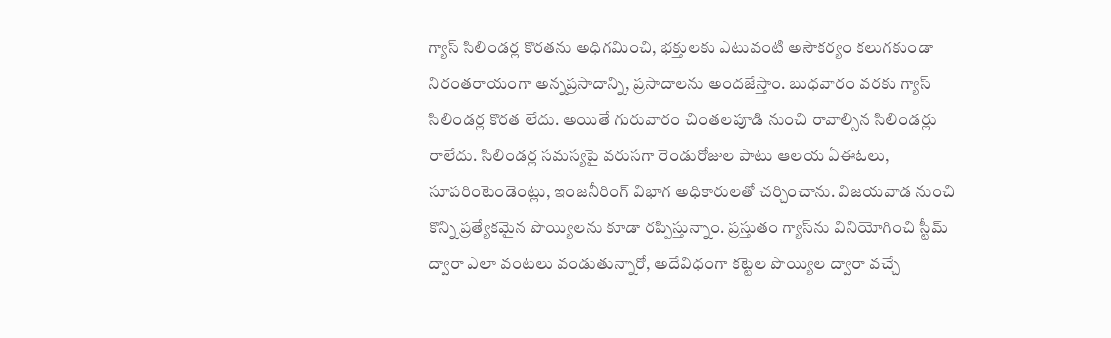గ్యాస్‌ సిలిండర్ల కొరతను అధిగమించి, భక్తులకు ఎటువంటి అసౌకర్యం కలుగకుండా నిరంతరాయంగా అన్నప్రసాదాన్ని, ప్రసాదాలను అందజేస్తాం. బుధవారం వరకు గ్యాస్‌ సిలిండర్ల కొరత లేదు. అయితే గురువారం చింతలపూడి నుంచి రావాల్సిన సిలిండర్లు రాలేదు. సిలిండర్ల సమస్యపై వరుసగా రెండురోజుల పాటు ఆలయ ఏఈఓలు, సూపరింటెండెంట్లు, ఇంజనీరింగ్‌ విభాగ అధికారులతో చర్చించాను. విజయవాడ నుంచి కొన్ని ప్రత్యేకమైన పొయ్యిలను కూడా రప్పిస్తున్నాం. ప్రస్తుతం గ్యాస్‌ను వినియోగించి స్టీమ్‌ ద్వారా ఎలా వంటలు వండుతున్నారో, అదేవిధంగా కట్టెల పొయ్యిల ద్వారా వచ్చే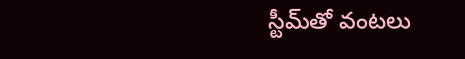స్టీమ్‌తో వంటలు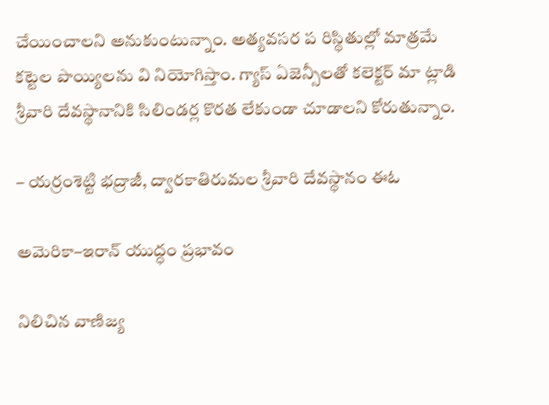చేయించాలని అనుకుంటున్నాం. అత్యవసర ప రిస్థితుల్లో మాత్రమే కట్టెల పొయ్యిలను వి నియోగిస్తాం. గ్యాస్‌ ఏజెన్సీలతో కలెక్టర్‌ మా ట్లాడి శ్రీవారి దేవస్థానానికి సిలిండర్ల కొరత లేకుండా చూడాలని కోరుతున్నాం.

– యర్రంశెట్టి భద్రాజీ, ద్వారకాతిరుమల శ్రీవారి దేవస్థానం ఈఓ

అమెరికా–ఇరాన్‌ యుద్ధం ప్రభావం

నిలిచిన వాణిజ్య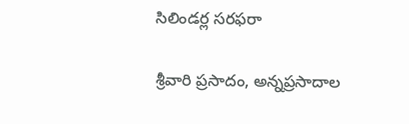సిలిండర్ల సరఫరా

శ్రీవారి ప్రసాదం, అన్నప్రసాదాల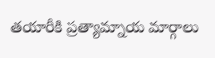తయారీకి ప్రత్యామ్నాయ మార్గాలు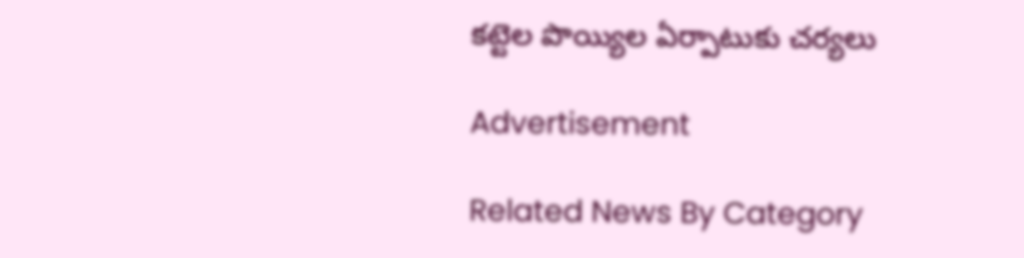కట్టెల పొయ్యిల ఏర్పాటుకు చర్యలు

Advertisement

Related News By Category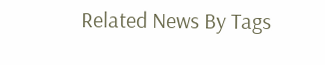Related News By Tags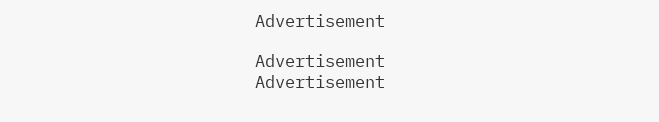Advertisement

Advertisement
Advertisement